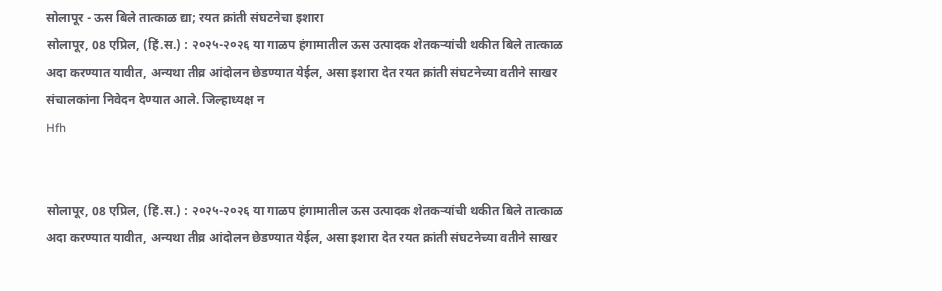सोलापूर - ऊस बिले तात्काळ द्या; रयत क्रांती संघटनेचा इशारा
सोलापूर, 08 एप्रिल, (हिं.स.) : २०२५-२०२६ या गाळप हंगामातील ऊस उत्पादक शेतकऱ्यांची थकीत बिले तात्काळ अदा करण्यात यावीत, अन्यथा तीव्र आंदोलन छेडण्यात येईल, असा इशारा देत रयत क्रांती संघटनेच्या वतीने साखर संचालकांना निवेदन देण्यात आले. जिल्हाध्यक्ष न
Hfh


सोलापूर, 08 एप्रिल, (हिं.स.) : २०२५-२०२६ या गाळप हंगामातील ऊस उत्पादक शेतकऱ्यांची थकीत बिले तात्काळ अदा करण्यात यावीत, अन्यथा तीव्र आंदोलन छेडण्यात येईल, असा इशारा देत रयत क्रांती संघटनेच्या वतीने साखर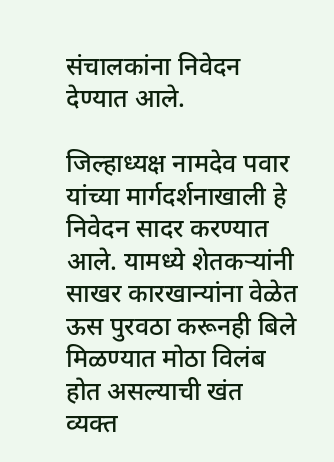संचालकांना निवेदन देण्यात आले.

जिल्हाध्यक्ष नामदेव पवार यांच्या मार्गदर्शनाखाली हे निवेदन सादर करण्यात आले. यामध्ये शेतकऱ्यांनी साखर कारखान्यांना वेळेत ऊस पुरवठा करूनही बिले मिळण्यात मोठा विलंब होत असल्याची खंत व्यक्त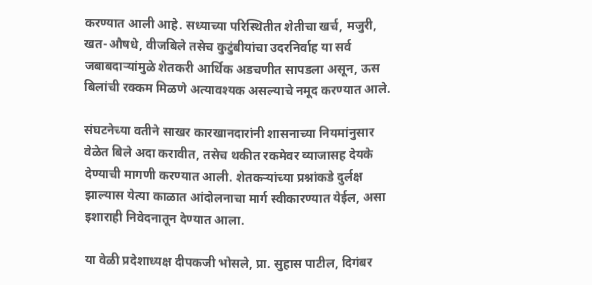करण्यात आली आहे. सध्याच्या परिस्थितीत शेतीचा खर्च, मजुरी, खत-औषधे, वीजबिले तसेच कुटुंबीयांचा उदरनिर्वाह या सर्व जबाबदाऱ्यांमुळे शेतकरी आर्थिक अडचणीत सापडला असून, ऊस बिलांची रक्कम मिळणे अत्यावश्यक असल्याचे नमूद करण्यात आले.

संघटनेच्या वतीने साखर कारखानदारांनी शासनाच्या नियमांनुसार वेळेत बिले अदा करावीत, तसेच थकीत रकमेवर व्याजासह देयके देण्याची मागणी करण्यात आली. शेतकऱ्यांच्या प्रश्नांकडे दुर्लक्ष झाल्यास येत्या काळात आंदोलनाचा मार्ग स्वीकारण्यात येईल, असा इशाराही निवेदनातून देण्यात आला.

या वेळी प्रदेशाध्यक्ष दीपकजी भोसले, प्रा. सुहास पाटील, दिगंबर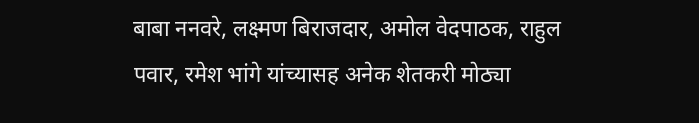बाबा ननवरे, लक्ष्मण बिराजदार, अमोल वेदपाठक, राहुल पवार, रमेश भांगे यांच्यासह अनेक शेतकरी मोठ्या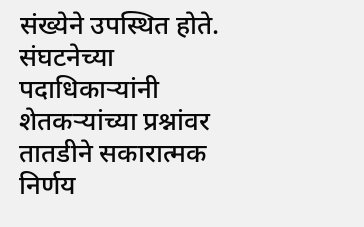संख्येने उपस्थित होते. संघटनेच्या पदाधिकाऱ्यांनी शेतकऱ्यांच्या प्रश्नांवर तातडीने सकारात्मक निर्णय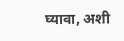घ्यावा, अशी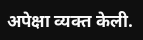अपेक्षा व्यक्त केली.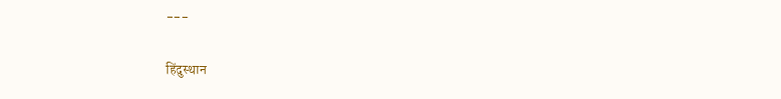---

हिंदुस्थान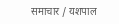समाचार / यशपाल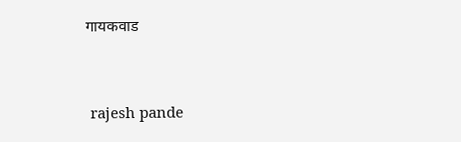गायकवाड


 rajesh pande